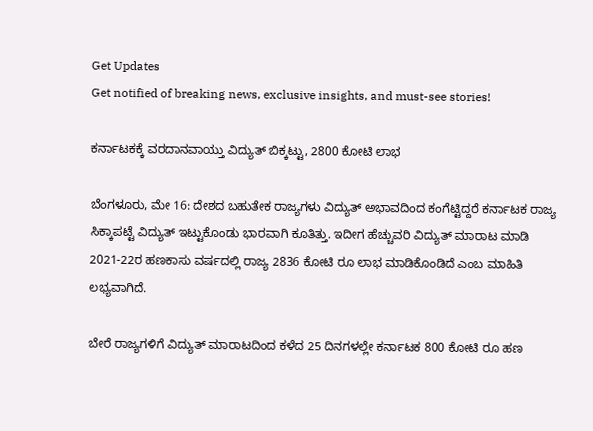Get Updates
Get notified of breaking news, exclusive insights, and must-see stories!

ಕರ್ನಾಟಕಕ್ಕೆ ವರದಾನವಾಯ್ತು ವಿದ್ಯುತ್ ಬಿಕ್ಕಟ್ಟು, 2800 ಕೋಟಿ ಲಾಭ

ಬೆಂಗಳೂರು, ಮೇ 16: ದೇಶದ ಬಹುತೇಕ ರಾಜ್ಯಗಳು ವಿದ್ಯುತ್ ಅಭಾವದಿಂದ ಕಂಗೆಟ್ಟಿದ್ದರೆ ಕರ್ನಾಟಕ ರಾಜ್ಯ ಸಿಕ್ಕಾಪಟ್ಟೆ ವಿದ್ಯುತ್ ಇಟ್ಟುಕೊಂಡು ಭಾರವಾಗಿ ಕೂತಿತ್ತು. ಇದೀಗ ಹೆಚ್ಚುವರಿ ವಿದ್ಯುತ್ ಮಾರಾಟ ಮಾಡಿ 2021-22ರ ಹಣಕಾಸು ವರ್ಷದಲ್ಲಿ ರಾಜ್ಯ 2836 ಕೋಟಿ ರೂ ಲಾಭ ಮಾಡಿಕೊಂಡಿದೆ ಎಂಬ ಮಾಹಿತಿ ಲಭ್ಯವಾಗಿದೆ.

ಬೇರೆ ರಾಜ್ಯಗಳಿಗೆ ವಿದ್ಯುತ್ ಮಾರಾಟದಿಂದ ಕಳೆದ 25 ದಿನಗಳಲ್ಲೇ ಕರ್ನಾಟಕ 800 ಕೋಟಿ ರೂ ಹಣ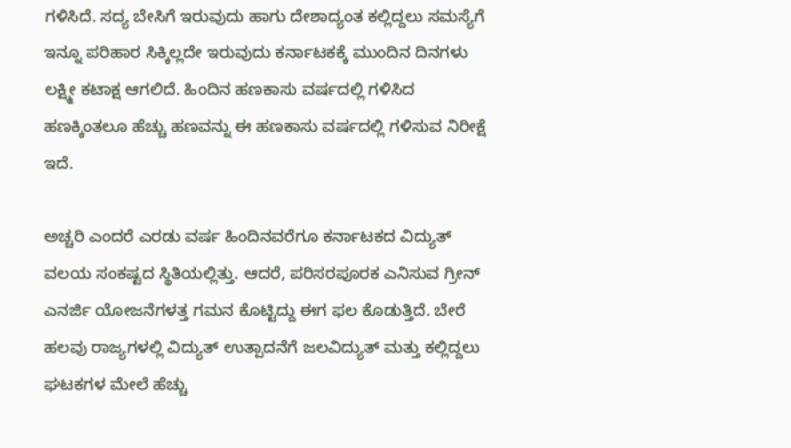ಗಳಿಸಿದೆ. ಸದ್ಯ ಬೇಸಿಗೆ ಇರುವುದು ಹಾಗು ದೇಶಾದ್ಯಂತ ಕಲ್ಲಿದ್ದಲು ಸಮಸ್ಯೆಗೆ ಇನ್ನೂ ಪರಿಹಾರ ಸಿಕ್ಕಿಲ್ಲದೇ ಇರುವುದು ಕರ್ನಾಟಕಕ್ಕೆ ಮುಂದಿನ ದಿನಗಳು ಲಕ್ಷ್ಮೀ ಕಟಾಕ್ಷ ಆಗಲಿದೆ. ಹಿಂದಿನ ಹಣಕಾಸು ವರ್ಷದಲ್ಲಿ ಗಳಿಸಿದ ಹಣಕ್ಕಿಂತಲೂ ಹೆಚ್ಚು ಹಣವನ್ನು ಈ ಹಣಕಾಸು ವರ್ಷದಲ್ಲಿ ಗಳಿಸುವ ನಿರೀಕ್ಷೆ ಇದೆ.

ಅಚ್ಚರಿ ಎಂದರೆ ಎರಡು ವರ್ಷ ಹಿಂದಿನವರೆಗೂ ಕರ್ನಾಟಕದ ವಿದ್ಯುತ್ ವಲಯ ಸಂಕಷ್ಟದ ಸ್ಥಿತಿಯಲ್ಲಿತ್ತು. ಆದರೆ, ಪರಿಸರಪೂರಕ ಎನಿಸುವ ಗ್ರೀನ್ ಎನರ್ಜಿ ಯೋಜನೆಗಳತ್ತ ಗಮನ ಕೊಟ್ಟಿದ್ದು ಈಗ ಫಲ ಕೊಡುತ್ತಿದೆ. ಬೇರೆ ಹಲವು ರಾಜ್ಯಗಳಲ್ಲಿ ವಿದ್ಯುತ್ ಉತ್ಪಾದನೆಗೆ ಜಲವಿದ್ಯುತ್ ಮತ್ತು ಕಲ್ಲಿದ್ದಲು ಘಟಕಗಳ ಮೇಲೆ ಹೆಚ್ಚು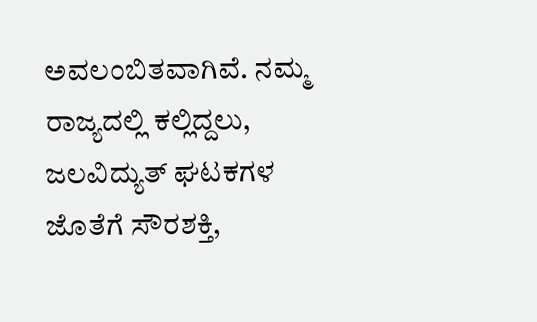ಅವಲಂಬಿತವಾಗಿವೆ. ನಮ್ಮ ರಾಜ್ಯದಲ್ಲಿ ಕಲ್ಲಿದ್ದಲು, ಜಲವಿದ್ಯುತ್ ಘಟಕಗಳ ಜೊತೆಗೆ ಸೌರಶಕ್ತಿ,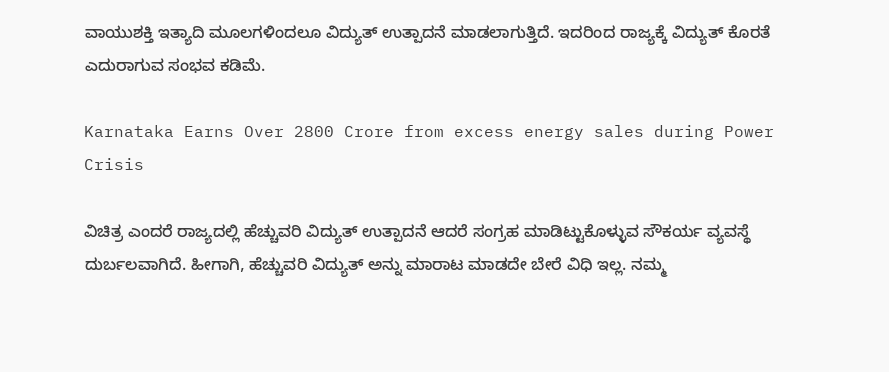ವಾಯುಶಕ್ತಿ ಇತ್ಯಾದಿ ಮೂಲಗಳಿಂದಲೂ ವಿದ್ಯುತ್ ಉತ್ಪಾದನೆ ಮಾಡಲಾಗುತ್ತಿದೆ. ಇದರಿಂದ ರಾಜ್ಯಕ್ಕೆ ವಿದ್ಯುತ್ ಕೊರತೆ ಎದುರಾಗುವ ಸಂಭವ ಕಡಿಮೆ.

Karnataka Earns Over 2800 Crore from excess energy sales during Power Crisis

ವಿಚಿತ್ರ ಎಂದರೆ ರಾಜ್ಯದಲ್ಲಿ ಹೆಚ್ಚುವರಿ ವಿದ್ಯುತ್ ಉತ್ಪಾದನೆ ಆದರೆ ಸಂಗ್ರಹ ಮಾಡಿಟ್ಟುಕೊಳ್ಳುವ ಸೌಕರ್ಯ ವ್ಯವಸ್ಥೆ ದುರ್ಬಲವಾಗಿದೆ. ಹೀಗಾಗಿ, ಹೆಚ್ಚುವರಿ ವಿದ್ಯುತ್ ಅನ್ನು ಮಾರಾಟ ಮಾಡದೇ ಬೇರೆ ವಿಧಿ ಇಲ್ಲ. ನಮ್ಮ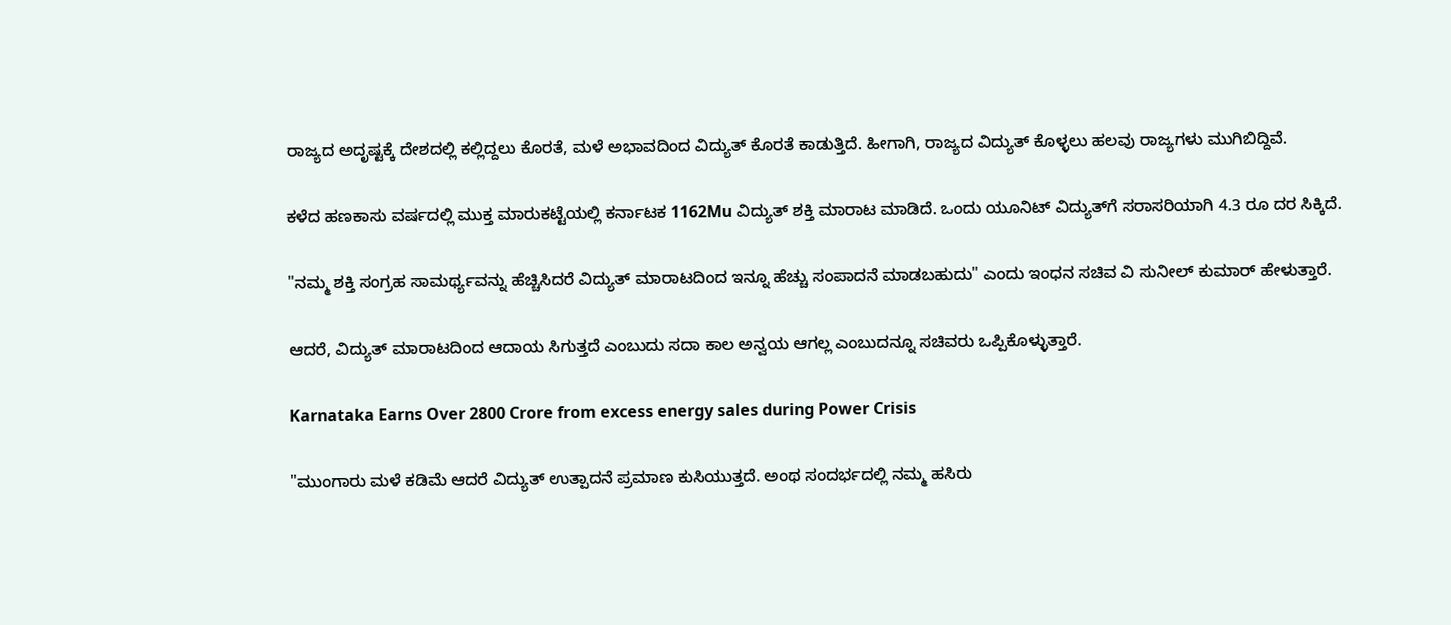ರಾಜ್ಯದ ಅದೃಷ್ಟಕ್ಕೆ ದೇಶದಲ್ಲಿ ಕಲ್ಲಿದ್ದಲು ಕೊರತೆ, ಮಳೆ ಅಭಾವದಿಂದ ವಿದ್ಯುತ್ ಕೊರತೆ ಕಾಡುತ್ತಿದೆ. ಹೀಗಾಗಿ, ರಾಜ್ಯದ ವಿದ್ಯುತ್ ಕೊಳ್ಳಲು ಹಲವು ರಾಜ್ಯಗಳು ಮುಗಿಬಿದ್ದಿವೆ.

ಕಳೆದ ಹಣಕಾಸು ವರ್ಷದಲ್ಲಿ ಮುಕ್ತ ಮಾರುಕಟ್ಟೆಯಲ್ಲಿ ಕರ್ನಾಟಕ 1162Mu ವಿದ್ಯುತ್ ಶಕ್ತಿ ಮಾರಾಟ ಮಾಡಿದೆ. ಒಂದು ಯೂನಿಟ್ ವಿದ್ಯುತ್‌ಗೆ ಸರಾಸರಿಯಾಗಿ 4.3 ರೂ ದರ ಸಿಕ್ಕಿದೆ.

"ನಮ್ಮ ಶಕ್ತಿ ಸಂಗ್ರಹ ಸಾಮರ್ಥ್ಯವನ್ನು ಹೆಚ್ಚಿಸಿದರೆ ವಿದ್ಯುತ್ ಮಾರಾಟದಿಂದ ಇನ್ನೂ ಹೆಚ್ಚು ಸಂಪಾದನೆ ಮಾಡಬಹುದು" ಎಂದು ಇಂಧನ ಸಚಿವ ವಿ ಸುನೀಲ್ ಕುಮಾರ್ ಹೇಳುತ್ತಾರೆ.

ಆದರೆ, ವಿದ್ಯುತ್ ಮಾರಾಟದಿಂದ ಆದಾಯ ಸಿಗುತ್ತದೆ ಎಂಬುದು ಸದಾ ಕಾಲ ಅನ್ವಯ ಆಗಲ್ಲ ಎಂಬುದನ್ನೂ ಸಚಿವರು ಒಪ್ಪಿಕೊಳ್ಳುತ್ತಾರೆ.

Karnataka Earns Over 2800 Crore from excess energy sales during Power Crisis

"ಮುಂಗಾರು ಮಳೆ ಕಡಿಮೆ ಆದರೆ ವಿದ್ಯುತ್ ಉತ್ಪಾದನೆ ಪ್ರಮಾಣ ಕುಸಿಯುತ್ತದೆ. ಅಂಥ ಸಂದರ್ಭದಲ್ಲಿ ನಮ್ಮ ಹಸಿರು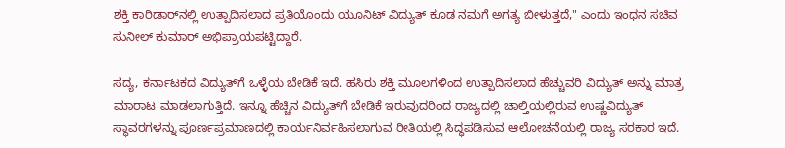ಶಕ್ತಿ ಕಾರಿಡಾರ್‌ನಲ್ಲಿ ಉತ್ಪಾದಿಸಲಾದ ಪ್ರತಿಯೊಂದು ಯೂನಿಟ್ ವಿದ್ಯುತ್ ಕೂಡ ನಮಗೆ ಅಗತ್ಯ ಬೀಳುತ್ತದೆ," ಎಂದು ಇಂಧನ ಸಚಿವ ಸುನೀಲ್ ಕುಮಾರ್ ಅಭಿಪ್ರಾಯಪಟ್ಟಿದ್ದಾರೆ.

ಸದ್ಯ, ಕರ್ನಾಟಕದ ವಿದ್ಯುತ್‌ಗೆ ಒಳ್ಳೆಯ ಬೇಡಿಕೆ ಇದೆ. ಹಸಿರು ಶಕ್ತಿ ಮೂಲಗಳಿಂದ ಉತ್ಪಾದಿಸಲಾದ ಹೆಚ್ಚುವರಿ ವಿದ್ಯುತ್ ಅನ್ನು ಮಾತ್ರ ಮಾರಾಟ ಮಾಡಲಾಗುತ್ತಿದೆ. ಇನ್ನೂ ಹೆಚ್ಚಿನ ವಿದ್ಯುತ್‌ಗೆ ಬೇಡಿಕೆ ಇರುವುದರಿಂದ ರಾಜ್ಯದಲ್ಲಿ ಚಾಲ್ತಿಯಲ್ಲಿರುವ ಉಷ್ಣವಿದ್ಯುತ್ ಸ್ಥಾವರಗಳನ್ನು ಪೂರ್ಣಪ್ರಮಾಣದಲ್ಲಿ ಕಾರ್ಯನಿರ್ವಹಿಸಲಾಗುವ ರೀತಿಯಲ್ಲಿ ಸಿದ್ಧಪಡಿಸುವ ಆಲೋಚನೆಯಲ್ಲಿ ರಾಜ್ಯ ಸರಕಾರ ಇದೆ.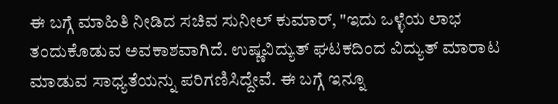ಈ ಬಗ್ಗೆ ಮಾಹಿತಿ ನೀಡಿದ ಸಚಿವ ಸುನೀಲ್ ಕುಮಾರ್, "ಇದು ಒಳ್ಳೆಯ ಲಾಭ ತಂದುಕೊಡುವ ಅವಕಾಶವಾಗಿದೆ. ಉಷ್ಣವಿದ್ಯುತ್ ಘಟಕದಿಂದ ವಿದ್ಯುತ್ ಮಾರಾಟ ಮಾಡುವ ಸಾಧ್ಯತೆಯನ್ನು ಪರಿಗಣಿಸಿದ್ದೇವೆ. ಈ ಬಗ್ಗೆ ಇನ್ನೂ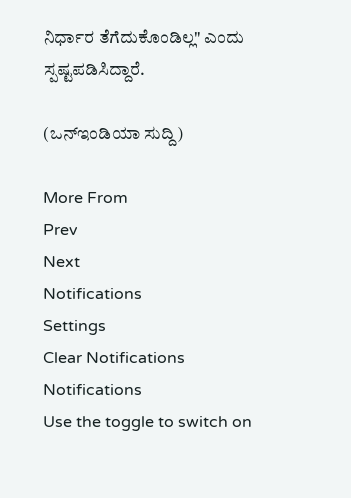ನಿರ್ಧಾರ ತೆಗೆದುಕೊಂಡಿಲ್ಲ" ಎಂದು ಸ್ಪಷ್ಟಪಡಿಸಿದ್ದಾರೆ.

(ಒನ್ಇಂಡಿಯಾ ಸುದ್ದಿ)

More From
Prev
Next
Notifications
Settings
Clear Notifications
Notifications
Use the toggle to switch on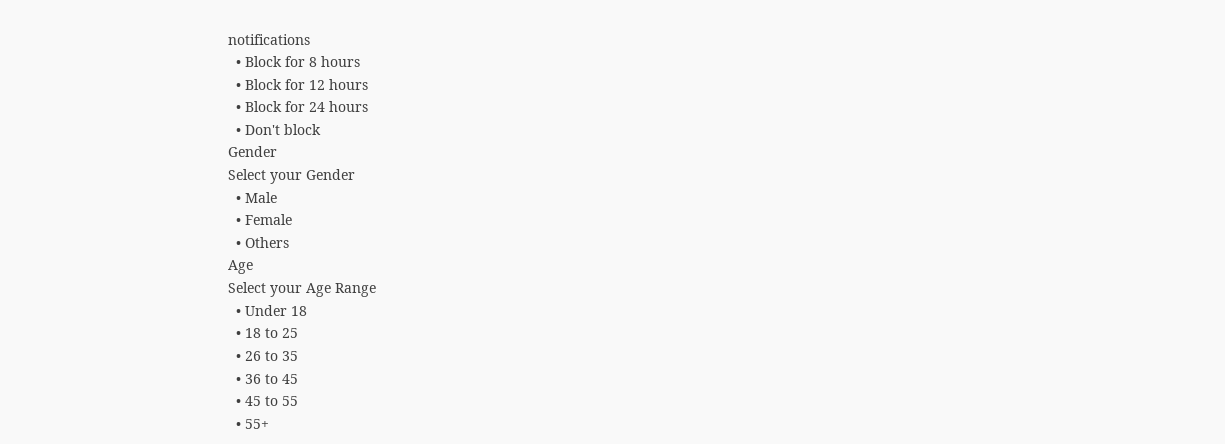notifications
  • Block for 8 hours
  • Block for 12 hours
  • Block for 24 hours
  • Don't block
Gender
Select your Gender
  • Male
  • Female
  • Others
Age
Select your Age Range
  • Under 18
  • 18 to 25
  • 26 to 35
  • 36 to 45
  • 45 to 55
  • 55+